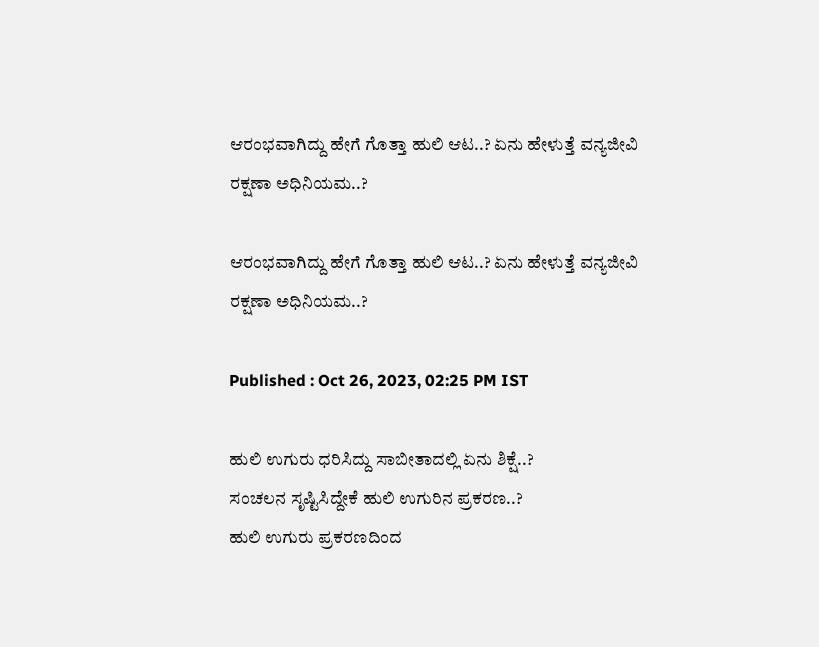ಆರಂಭವಾಗಿದ್ದು ಹೇಗೆ ಗೊತ್ತಾ ಹುಲಿ ಆಟ..? ಏನು ಹೇಳುತ್ತೆ ವನ್ಯಜೀವಿ ರಕ್ಷಣಾ ಅಧಿನಿಯಮ..?

ಆರಂಭವಾಗಿದ್ದು ಹೇಗೆ ಗೊತ್ತಾ ಹುಲಿ ಆಟ..? ಏನು ಹೇಳುತ್ತೆ ವನ್ಯಜೀವಿ ರಕ್ಷಣಾ ಅಧಿನಿಯಮ..?

Published : Oct 26, 2023, 02:25 PM IST

ಹುಲಿ ಉಗುರು ಧರಿಸಿದ್ದು ಸಾಬೀತಾದಲ್ಲಿ ಏನು ಶಿಕ್ಷೆ..?
ಸಂಚಲನ ಸೃಷ್ಟಿಸಿದ್ದೇಕೆ ಹುಲಿ ಉಗುರಿನ ಪ್ರಕರಣ..?
ಹುಲಿ ಉಗುರು ಪ್ರಕರಣದಿಂದ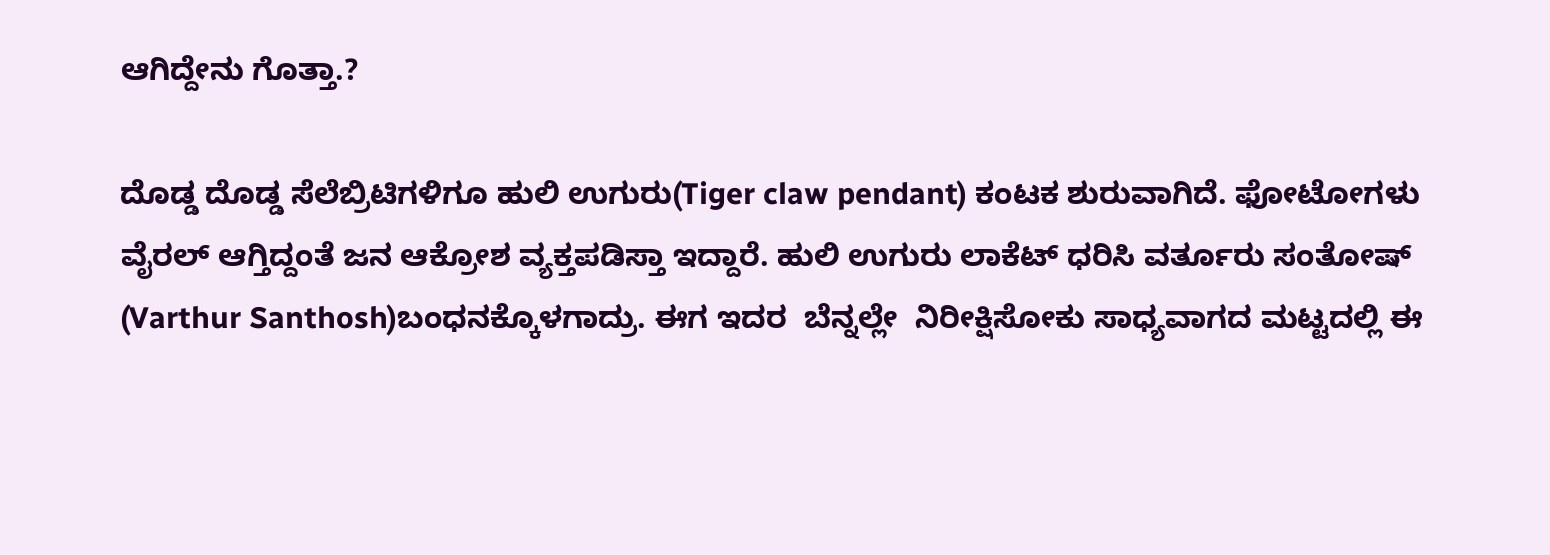ಆಗಿದ್ದೇನು ಗೊತ್ತಾ.?

ದೊಡ್ಡ ದೊಡ್ಡ ಸೆಲೆಬ್ರಿಟಿಗಳಿಗೂ ಹುಲಿ ಉಗುರು(Tiger claw pendant) ಕಂಟಕ ಶುರುವಾಗಿದೆ. ಫೋಟೋಗಳು ವೈರಲ್ ಆಗ್ತಿದ್ದಂತೆ ಜನ ಆಕ್ರೋಶ ವ್ಯಕ್ತಪಡಿಸ್ತಾ ಇದ್ದಾರೆ. ಹುಲಿ ಉಗುರು ಲಾಕೆಟ್ ಧರಿಸಿ ವರ್ತೂರು ಸಂತೋಷ್ (Varthur Santhosh)ಬಂಧನಕ್ಕೊಳಗಾದ್ರು. ಈಗ ಇದರ  ಬೆನ್ನಲ್ಲೇ  ನಿರೀಕ್ಷಿಸೋಕು ಸಾಧ್ಯವಾಗದ ಮಟ್ಟದಲ್ಲಿ ಈ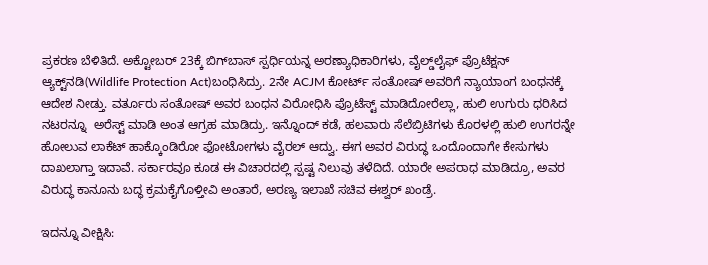ಪ್ರಕರಣ ಬೆಳಿತಿದೆ. ಅಕ್ಟೋಬರ್ 23ಕ್ಕೆ ಬಿಗ್‌ಬಾಸ್‌ ಸ್ಪರ್ಧಿಯನ್ನ ಅರಣ್ಯಾಧಿಕಾರಿಗಳು, ವೈಲ್ಡ್‌ಲೈಫ್‌ ಪ್ರೊಟೆಕ್ಷನ್ ಆ್ಯಕ್ಟ್‌ನಡಿ(Wildlife Protection Act)ಬಂಧಿಸಿದ್ರು. 2ನೇ ACJM ಕೋರ್ಟ್ ಸಂತೋಷ್ ಅವರಿಗೆ ನ್ಯಾಯಾಂಗ ಬಂಧನಕ್ಕೆ ಆದೇಶ ನೀಡ್ತು. ವರ್ತೂರು ಸಂತೋಷ್ ಅವರ ಬಂಧನ ವಿರೋಧಿಸಿ ಪ್ರೊಟೆಸ್ಟ್ ಮಾಡಿದೋರೆಲ್ಲಾ, ಹುಲಿ ಉಗುರು ಧರಿಸಿದ ನಟರನ್ನೂ  ಅರೆಸ್ಟ್ ಮಾಡಿ ಅಂತ ಆಗ್ರಹ ಮಾಡಿದ್ರು. ಇನ್ನೊಂದ್ ಕಡೆ, ಹಲವಾರು ಸೆಲೆಬ್ರಿಟಿಗಳು ಕೊರಳಲ್ಲಿ ಹುಲಿ ಉಗರನ್ನೇ ಹೋಲುವ ಲಾಕೆಟ್ ಹಾಕ್ಕೊಂಡಿರೋ ಫೋಟೋಗಳು ವೈರಲ್ ಆದ್ವು. ಈಗ ಅವರ ವಿರುದ್ಧ ಒಂದೊಂದಾಗೇ ಕೇಸುಗಳು ದಾಖಲಾಗ್ತಾ ಇದಾವೆ. ಸರ್ಕಾರವೂ ಕೂಡ ಈ ವಿಚಾರದಲ್ಲಿ ಸ್ಪಷ್ಟ ನಿಲುವು ತಳೆದಿದೆ. ಯಾರೇ ಅಪರಾಧ ಮಾಡಿದ್ರೂ, ಅವರ ವಿರುದ್ಧ ಕಾನೂನು ಬದ್ಧ ಕ್ರಮಕೈಗೊಳ್ತೀವಿ ಅಂತಾರೆ, ಅರಣ್ಯ ಇಲಾಖೆ ಸಚಿವ ಈಶ್ವರ್ ಖಂಡ್ರೆ.

ಇದನ್ನೂ ವೀಕ್ಷಿಸಿ: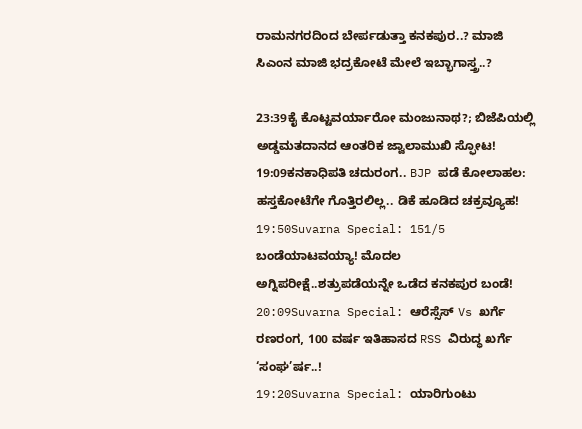ರಾಮನಗರದಿಂದ ಬೇರ್ಪಡುತ್ತಾ ಕನಕಪುರ..? ಮಾಜಿ ಸಿಎಂನ ಮಾಜಿ ಭದ್ರಕೋಟೆ ಮೇಲೆ ಇಬ್ಭಾಗಾಸ್ತ್ರ..?

23:39ಕೈ ಕೊಟ್ಟವರ್ಯಾರೋ ಮಂಜುನಾಥ?; ಬಿಜೆಪಿಯಲ್ಲಿ ಅಡ್ಡಮತದಾನದ ಆಂತರಿಕ ಜ್ವಾಲಾಮುಖಿ ಸ್ಫೋಟ!
19:09ಕನಕಾಧಿಪತಿ ಚದುರಂಗ.. BJP ಪಡೆ ಕೋಲಾಹಲ: ಹಸ್ತಕೋಟೆಗೇ ಗೊತ್ತಿರಲಿಲ್ಲ.. ಡಿಕೆ ಹೂಡಿದ ಚಕ್ರವ್ಯೂಹ!
19:50Suvarna Special: 151/5 ಬಂಡೆಯಾಟವಯ್ಯಾ! ಮೊದಲ ಅಗ್ನಿಪರೀಕ್ಷೆ..ಶತ್ರುಪಡೆಯನ್ನೇ ಒಡೆದ ಕನಕಪುರ ಬಂಡೆ!
20:09Suvarna Special: ಆರೆಸ್ಸೆಸ್ Vs ಖರ್ಗೆ ರಣರಂಗ, 100 ವರ್ಷ ಇತಿಹಾಸದ RSS ವಿರುದ್ಧ ಖರ್ಗೆ ‘ಸಂಘ’ರ್ಷ..!
19:20Suvarna Special: ಯಾರಿಗುಂಟು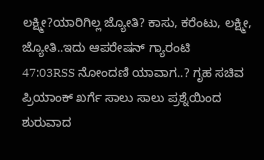ಲಕ್ಷ್ಮೀ?ಯಾರಿಗಿಲ್ಲ ಜ್ಯೋತಿ? ಕಾಸು, ಕರೆಂಟು, ಲಕ್ಷ್ಮೀ, ಜ್ಯೋತಿ..ಇದು ಆಪರೇಷನ್ ಗ್ಯಾರಂಟಿ
47:03RSS ನೋಂದಣಿ ಯಾವಾಗ..? ಗೃಹ ಸಚಿವ ಪ್ರಿಯಾಂಕ್ ಖರ್ಗೆ ಸಾಲು ಸಾಲು ಪ್ರಶ್ನೆಯಿಂದ ಶುರುವಾದ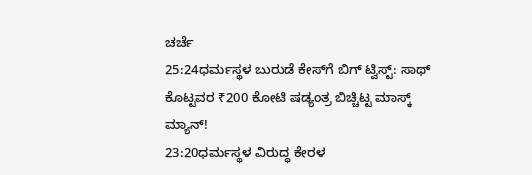ಚರ್ಚೆ
25:24ಧರ್ಮಸ್ಥಳ ಬುರುಡೆ ಕೇಸ್‌ಗೆ ಬಿಗ್ ಟ್ವಿಸ್ಟ್: ಸಾಥ್ ಕೊಟ್ಟವರ ₹200 ಕೋಟಿ ಷಡ್ಯಂತ್ರ ಬಿಚ್ಚಿಟ್ಟ ಮಾಸ್ಕ್‌ ಮ್ಯಾನ್!
23:20ಧರ್ಮಸ್ಥಳ ವಿರುದ್ಧ ಕೇರಳ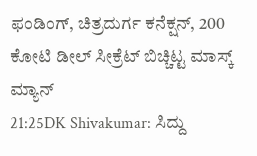ಫಂಡಿಂಗ್, ಚಿತ್ರದುರ್ಗ ಕನೆಕ್ಷನ್, 200 ಕೋಟಿ ಡೀಲ್ ಸೀಕ್ರೆಟ್ ಬಿಚ್ಚಿಟ್ಟ ಮಾಸ್ಕ್ ಮ್ಯಾನ್
21:25DK Shivakumar: ಸಿದ್ದು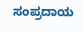ಸಂಪ್ರದಾಯ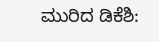ಮುರಿದ ಡಿಕೆಶಿ: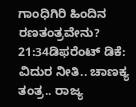ಗಾಂಧಿಗಿರಿ ಹಿಂದಿನ ರಣತಂತ್ರವೇನು?
21:34ಡಿಫರೆಂಟ್ ಡಿಕೆ: ವಿದುರ ನೀತಿ.. ಚಾಣಕ್ಯ ತಂತ್ರ.. ರಾಜ್ಯ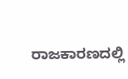ರಾಜಕಾರಣದಲ್ಲಿ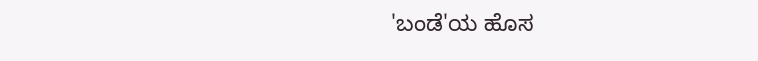'ಬಂಡೆ'ಯ ಹೊಸ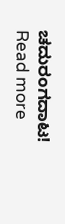ಚದುರಂಗದಾಟ!
Read more